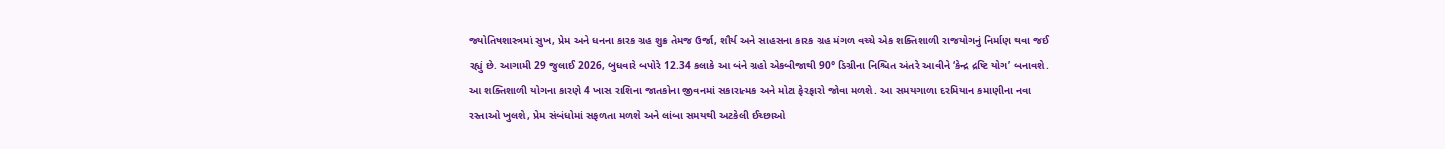જ્યોતિષશાસ્ત્રમાં સુખ, પ્રેમ અને ધનના કારક ગ્રહ શુક્ર તેમજ ઉર્જા, શૌર્ય અને સાહસના કારક ગ્રહ મંગળ વચ્ચે એક શક્તિશાળી રાજયોગનું નિર્માણ થવા જઈ રહ્યું છે. આગામી 29 જુલાઈ 2026, બુધવારે બપોરે 12.34 કલાકે આ બંને ગ્રહો એકબીજાથી 90° ડિગ્રીના નિશ્ચિત અંતરે આવીને ‘કેન્દ્ર દ્રષ્ટિ યોગ’ બનાવશે. આ શક્તિશાળી યોગના કારણે 4 ખાસ રાશિના જાતકોના જીવનમાં સકારાત્મક અને મોટા ફેરફારો જોવા મળશે. આ સમયગાળા દરમિયાન કમાણીના નવા રસ્તાઓ ખુલશે, પ્રેમ સંબંધોમાં સફળતા મળશે અને લાંબા સમયથી અટકેલી ઈચ્છાઓ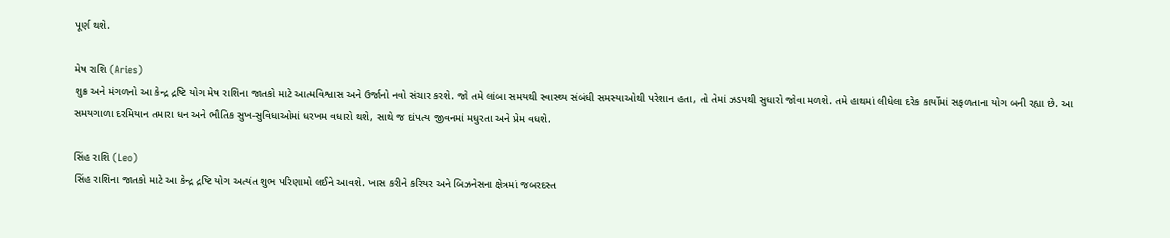પૂર્ણ થશે.

મેષ રાશિ (Aries)
શુક્ર અને મંગળનો આ કેન્દ્ર દ્રષ્ટિ યોગ મેષ રાશિના જાતકો માટે આત્મવિશ્વાસ અને ઉર્જાનો નવો સંચાર કરશે. જો તમે લાંબા સમયથી સ્વાસ્થ્ય સંબંધી સમસ્યાઓથી પરેશાન હતા, તો તેમાં ઝડપથી સુધારો જોવા મળશે. તમે હાથમાં લીધેલા દરેક કાર્યોમાં સફળતાના યોગ બની રહ્યા છે. આ સમયગાળા દરમિયાન તમારા ધન અને ભૌતિક સુખ-સુવિધાઓમાં ધરખમ વધારો થશે, સાથે જ દાંપત્ય જીવનમાં મધુરતા અને પ્રેમ વધશે.

સિંહ રાશિ (Leo)
સિંહ રાશિના જાતકો માટે આ કેન્દ્ર દ્રષ્ટિ યોગ અત્યંત શુભ પરિણામો લઈને આવશે. ખાસ કરીને કરિયર અને બિઝનેસના ક્ષેત્રમાં જબરદસ્ત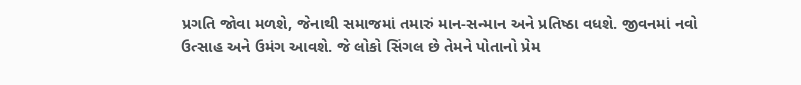પ્રગતિ જોવા મળશે, જેનાથી સમાજમાં તમારું માન-સન્માન અને પ્રતિષ્ઠા વધશે. જીવનમાં નવો ઉત્સાહ અને ઉમંગ આવશે. જે લોકો સિંગલ છે તેમને પોતાનો પ્રેમ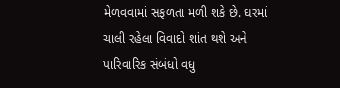મેળવવામાં સફળતા મળી શકે છે. ઘરમાં ચાલી રહેલા વિવાદો શાંત થશે અને પારિવારિક સંબંધો વધુ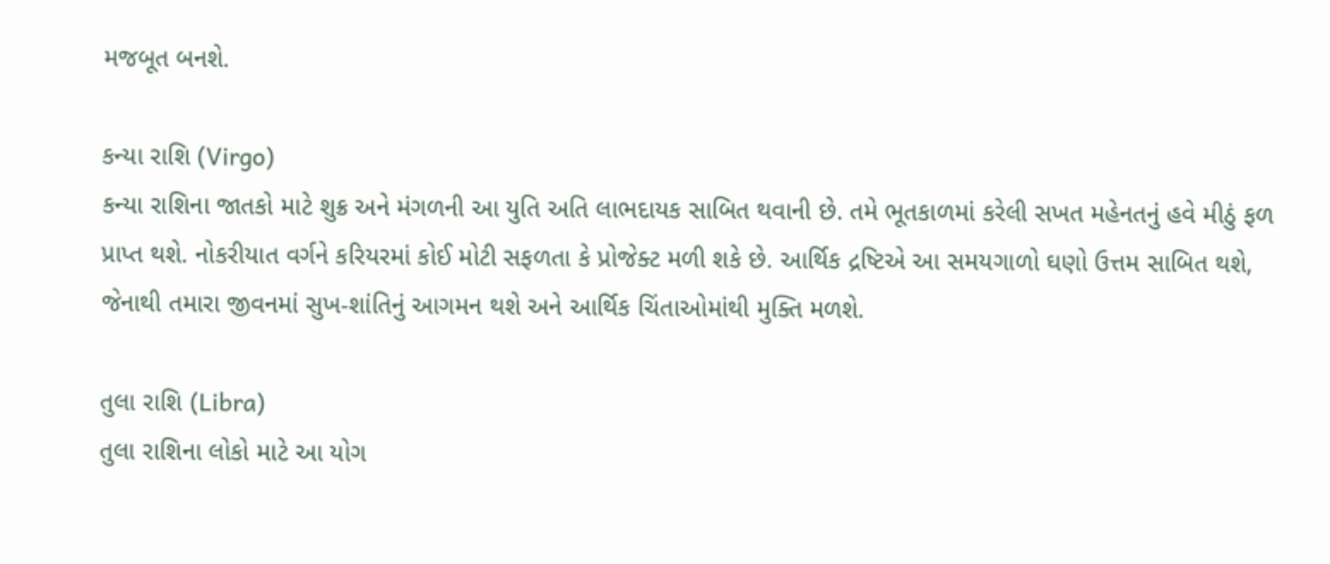મજબૂત બનશે.

કન્યા રાશિ (Virgo)
કન્યા રાશિના જાતકો માટે શુક્ર અને મંગળની આ યુતિ અતિ લાભદાયક સાબિત થવાની છે. તમે ભૂતકાળમાં કરેલી સખત મહેનતનું હવે મીઠું ફળ પ્રાપ્ત થશે. નોકરીયાત વર્ગને કરિયરમાં કોઈ મોટી સફળતા કે પ્રોજેક્ટ મળી શકે છે. આર્થિક દ્રષ્ટિએ આ સમયગાળો ઘણો ઉત્તમ સાબિત થશે, જેનાથી તમારા જીવનમાં સુખ-શાંતિનું આગમન થશે અને આર્થિક ચિંતાઓમાંથી મુક્તિ મળશે.

તુલા રાશિ (Libra)
તુલા રાશિના લોકો માટે આ યોગ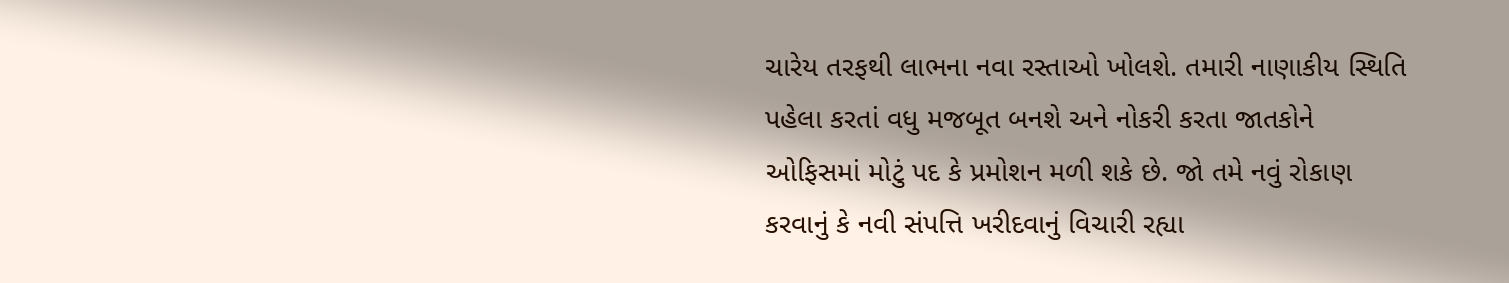ચારેય તરફથી લાભના નવા રસ્તાઓ ખોલશે. તમારી નાણાકીય સ્થિતિ પહેલા કરતાં વધુ મજબૂત બનશે અને નોકરી કરતા જાતકોને ઓફિસમાં મોટું પદ કે પ્રમોશન મળી શકે છે. જો તમે નવું રોકાણ કરવાનું કે નવી સંપત્તિ ખરીદવાનું વિચારી રહ્યા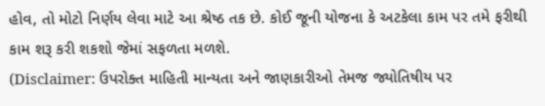હોવ, તો મોટો નિર્ણય લેવા માટે આ શ્રેષ્ઠ તક છે. કોઈ જૂની યોજના કે અટકેલા કામ પર તમે ફરીથી કામ શરૂ કરી શકશો જેમાં સફળતા મળશે.
(Disclaimer: ઉપરોક્ત માહિતી માન્યતા અને જાણકારીઓ તેમજ જ્યોતિષીય પર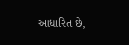આધારિત છે,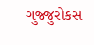ગુજ્જુરોકસ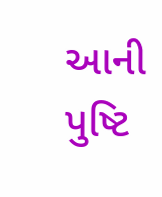આની પુષ્ટિ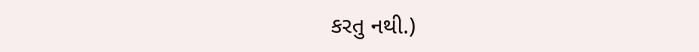કરતુ નથી.)